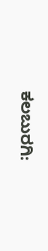ಕಲಬುರಗಿ: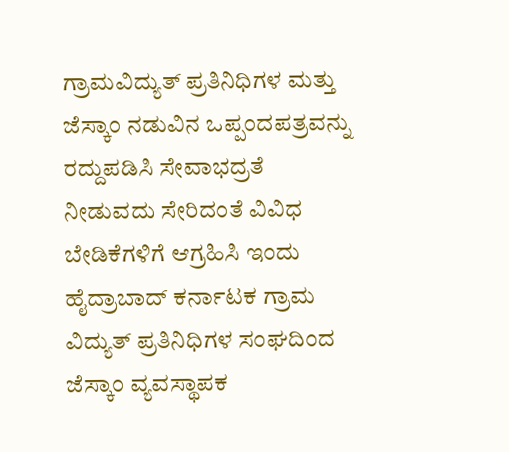ಗ್ರಾಮವಿದ್ಯುತ್ ಪ್ರತಿನಿಧಿಗಳ ಮತ್ತು ಜೆಸ್ಕಾಂ ನಡುವಿನ ಒಪ್ಪಂದಪತ್ರವನ್ನು ರದ್ದುಪಡಿಸಿ ಸೇವಾಭದ್ರತೆ ನೀಡುವದು ಸೇರಿದಂತೆ ವಿವಿಧ ಬೇಡಿಕೆಗಳಿಗೆ ಆಗ್ರಹಿಸಿ ಇಂದು ಹೈದ್ರಾಬಾದ್ ಕರ್ನಾಟಕ ಗ್ರಾಮ ವಿದ್ಯುತ್ ಪ್ರತಿನಿಧಿಗಳ ಸಂಘದಿಂದ ಜೆಸ್ಕಾಂ ವ್ಯವಸ್ಥಾಪಕ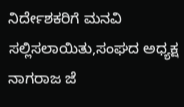ನಿರ್ದೇಶಕರಿಗೆ ಮನವಿ ಸಲ್ಲಿಸಲಾಯಿತು,ಸಂಘದ ಅಧ್ಯಕ್ಷ ನಾಗರಾಜ ಜೆ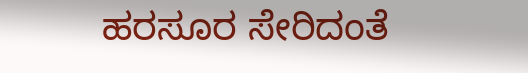ಹರಸೂರ ಸೇರಿದಂತೆ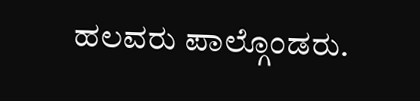ಹಲವರು ಪಾಲ್ಗೊಂಡರು.